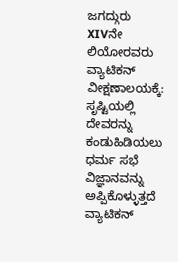ಜಗದ್ಗುರು XIVನೇ ಲಿಯೋರವರು ವ್ಯಾಟಿಕನ್ ವೀಕ್ಷಣಾಲಯಕ್ಕೆ: ಸೃಷ್ಟಿಯಲ್ಲಿ ದೇವರನ್ನು ಕಂಡುಹಿಡಿಯಲು ಧರ್ಮ ಸಭೆ ವಿಜ್ಞಾನವನ್ನು ಅಪ್ಪಿಕೊಳ್ಳುತ್ತದೆ
ವ್ಯಾಟಿಕನ್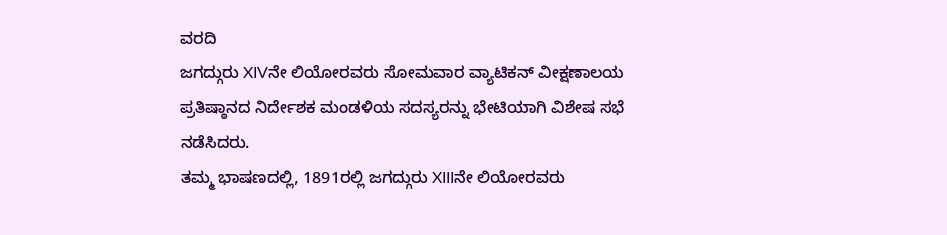ವರದಿ
ಜಗದ್ಗುರು XIVನೇ ಲಿಯೋರವರು ಸೋಮವಾರ ವ್ಯಾಟಿಕನ್ ವೀಕ್ಷಣಾಲಯ ಪ್ರತಿಷ್ಠಾನದ ನಿರ್ದೇಶಕ ಮಂಡಳಿಯ ಸದಸ್ಯರನ್ನು ಭೇಟಿಯಾಗಿ ವಿಶೇಷ ಸಭೆ ನಡೆಸಿದರು.
ತಮ್ಮ ಭಾಷಣದಲ್ಲಿ, 1891ರಲ್ಲಿ ಜಗದ್ಗುರು XIIIನೇ ಲಿಯೋರವರು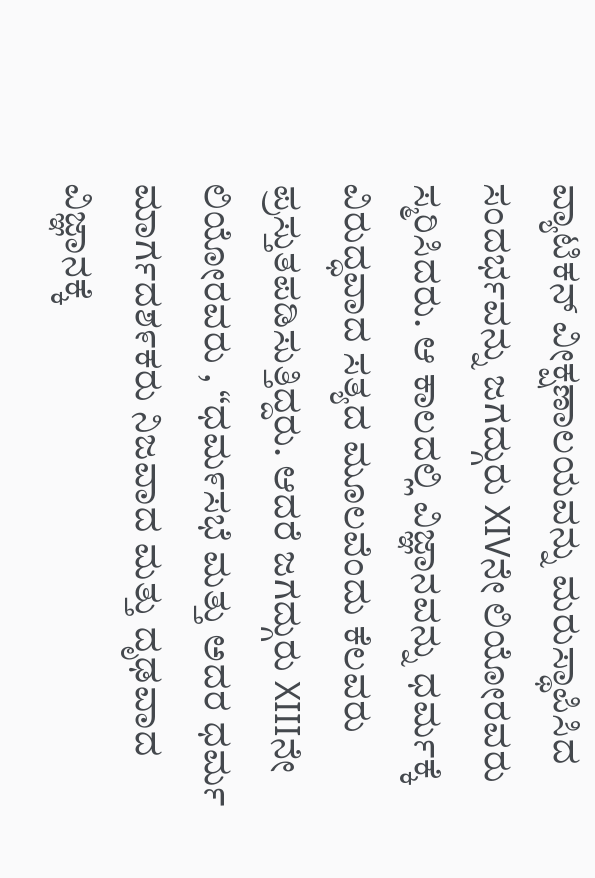ವ್ಯಾಟಿಕನ್ ವೀಕ್ಷಣಾಲಯವನ್ನು ಮರುಸ್ಥಾಪಿಸಿದ ಸಂದರ್ಭವನ್ನು ಜಗದ್ಗುರು XIVನೇ ಲಿಯೋರವರು ಸ್ಮರಿಸಿದರು. ಆ ಕಾಲದಲ್ಲಿ ವಿಜ್ಞಾನವನ್ನು ಧರ್ಮಕ್ಕೆ ವಿರುದ್ಧವಾದ ಸತ್ಯದ ಮೂಲವೆಂದು ಕೆಲವರು ಪ್ರಸ್ತುತಪಡಿಸುತ್ತಿದ್ದರು. ಆದರೆ ಜಗದ್ಗುರು XIIIನೇ ಲಿಯೋರವರು , “ಧಮ೯ಸಭೆ ಮತ್ತು ಅದರ ಧರ್ಮ ಮಾರ್ಗದಶ೯ಕರು ನಿಜವಾದ ಮತ್ತು ದೃಢವಾದ ವಿಜ್ಞಾನಕ್ಕೆ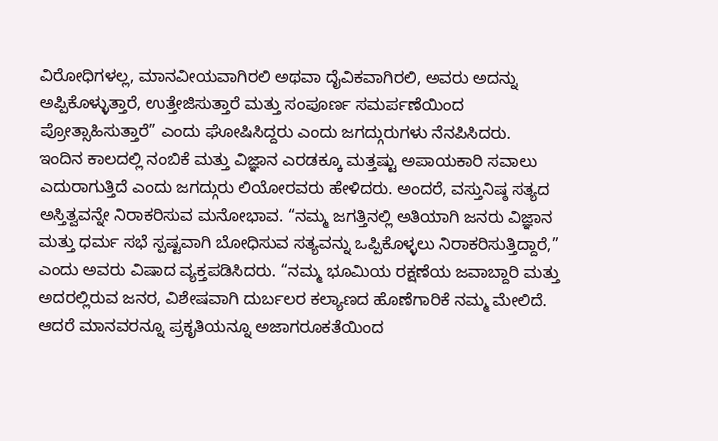ವಿರೋಧಿಗಳಲ್ಲ, ಮಾನವೀಯವಾಗಿರಲಿ ಅಥವಾ ದೈವಿಕವಾಗಿರಲಿ, ಅವರು ಅದನ್ನು ಅಪ್ಪಿಕೊಳ್ಳುತ್ತಾರೆ, ಉತ್ತೇಜಿಸುತ್ತಾರೆ ಮತ್ತು ಸಂಪೂರ್ಣ ಸಮರ್ಪಣೆಯಿಂದ ಪ್ರೋತ್ಸಾಹಿಸುತ್ತಾರೆ” ಎಂದು ಘೋಷಿಸಿದ್ದರು ಎಂದು ಜಗದ್ಗುರುಗಳು ನೆನಪಿಸಿದರು.
ಇಂದಿನ ಕಾಲದಲ್ಲಿ ನಂಬಿಕೆ ಮತ್ತು ವಿಜ್ಞಾನ ಎರಡಕ್ಕೂ ಮತ್ತಷ್ಟು ಅಪಾಯಕಾರಿ ಸವಾಲು ಎದುರಾಗುತ್ತಿದೆ ಎಂದು ಜಗದ್ಗುರು ಲಿಯೋರವರು ಹೇಳಿದರು. ಅಂದರೆ, ವಸ್ತುನಿಷ್ಠ ಸತ್ಯದ ಅಸ್ತಿತ್ವವನ್ನೇ ನಿರಾಕರಿಸುವ ಮನೋಭಾವ. “ನಮ್ಮ ಜಗತ್ತಿನಲ್ಲಿ ಅತಿಯಾಗಿ ಜನರು ವಿಜ್ಞಾನ ಮತ್ತು ಧರ್ಮ ಸಭೆ ಸ್ಪಷ್ಟವಾಗಿ ಬೋಧಿಸುವ ಸತ್ಯವನ್ನು ಒಪ್ಪಿಕೊಳ್ಳಲು ನಿರಾಕರಿಸುತ್ತಿದ್ದಾರೆ,” ಎಂದು ಅವರು ವಿಷಾದ ವ್ಯಕ್ತಪಡಿಸಿದರು. “ನಮ್ಮ ಭೂಮಿಯ ರಕ್ಷಣೆಯ ಜವಾಬ್ದಾರಿ ಮತ್ತು ಅದರಲ್ಲಿರುವ ಜನರ, ವಿಶೇಷವಾಗಿ ದುರ್ಬಲರ ಕಲ್ಯಾಣದ ಹೊಣೆಗಾರಿಕೆ ನಮ್ಮ ಮೇಲಿದೆ. ಆದರೆ ಮಾನವರನ್ನೂ ಪ್ರಕೃತಿಯನ್ನೂ ಅಜಾಗರೂಕತೆಯಿಂದ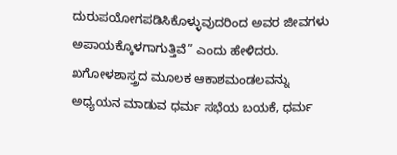ದುರುಪಯೋಗಪಡಿಸಿಕೊಳ್ಳುವುದರಿಂದ ಅವರ ಜೀವಗಳು ಅಪಾಯಕ್ಕೊಳಗಾಗುತ್ತಿವೆ” ಎಂದು ಹೇಳಿದರು.
ಖಗೋಳಶಾಸ್ತ್ರದ ಮೂಲಕ ಆಕಾಶಮಂಡಲವನ್ನು ಅಧ್ಯಯನ ಮಾಡುವ ಧರ್ಮ ಸಭೆಯ ಬಯಕೆ, ಧರ್ಮ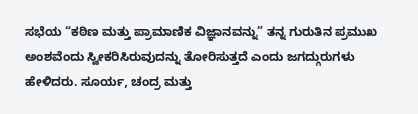ಸಭೆಯ “ಕಠಿಣ ಮತ್ತು ಪ್ರಾಮಾಣಿಕ ವಿಜ್ಞಾನವನ್ನು” ತನ್ನ ಗುರುತಿನ ಪ್ರಮುಖ ಅಂಶವೆಂದು ಸ್ವೀಕರಿಸಿರುವುದನ್ನು ತೋರಿಸುತ್ತದೆ ಎಂದು ಜಗದ್ಗುರುಗಳು ಹೇಳಿದರು. ಸೂರ್ಯ, ಚಂದ್ರ ಮತ್ತು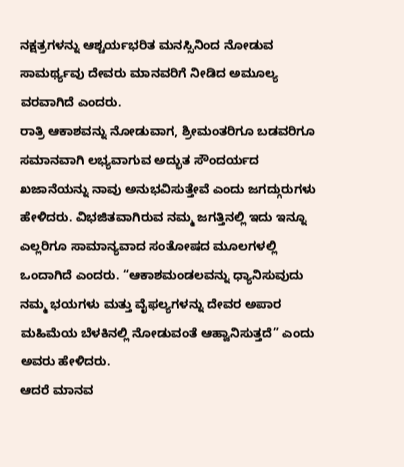ನಕ್ಷತ್ರಗಳನ್ನು ಆಶ್ಚರ್ಯಭರಿತ ಮನಸ್ಸಿನಿಂದ ನೋಡುವ ಸಾಮರ್ಥ್ಯವು ದೇವರು ಮಾನವರಿಗೆ ನೀಡಿದ ಅಮೂಲ್ಯ ವರವಾಗಿದೆ ಎಂದರು.
ರಾತ್ರಿ ಆಕಾಶವನ್ನು ನೋಡುವಾಗ, ಶ್ರೀಮಂತರಿಗೂ ಬಡವರಿಗೂ ಸಮಾನವಾಗಿ ಲಭ್ಯವಾಗುವ ಅದ್ಭುತ ಸೌಂದರ್ಯದ ಖಜಾನೆಯನ್ನು ನಾವು ಅನುಭವಿಸುತ್ತೇವೆ ಎಂದು ಜಗದ್ಗುರುಗಳು ಹೇಳಿದರು. ವಿಭಜಿತವಾಗಿರುವ ನಮ್ಮ ಜಗತ್ತಿನಲ್ಲಿ ಇದು ಇನ್ನೂ ಎಲ್ಲರಿಗೂ ಸಾಮಾನ್ಯವಾದ ಸಂತೋಷದ ಮೂಲಗಳಲ್ಲಿ ಒಂದಾಗಿದೆ ಎಂದರು. “ಆಕಾಶಮಂಡಲವನ್ನು ಧ್ಯಾನಿಸುವುದು ನಮ್ಮ ಭಯಗಳು ಮತ್ತು ವೈಫಲ್ಯಗಳನ್ನು ದೇವರ ಅಪಾರ ಮಹಿಮೆಯ ಬೆಳಕಿನಲ್ಲಿ ನೋಡುವಂತೆ ಆಹ್ವಾನಿಸುತ್ತದೆ” ಎಂದು ಅವರು ಹೇಳಿದರು.
ಆದರೆ ಮಾನವ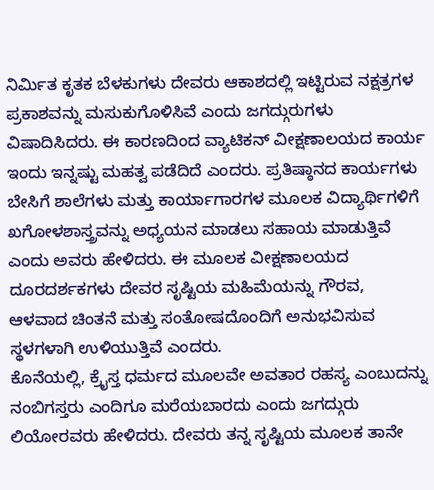ನಿರ್ಮಿತ ಕೃತಕ ಬೆಳಕುಗಳು ದೇವರು ಆಕಾಶದಲ್ಲಿ ಇಟ್ಟಿರುವ ನಕ್ಷತ್ರಗಳ ಪ್ರಕಾಶವನ್ನು ಮಸುಕುಗೊಳಿಸಿವೆ ಎಂದು ಜಗದ್ಗುರುಗಳು ವಿಷಾದಿಸಿದರು. ಈ ಕಾರಣದಿಂದ ವ್ಯಾಟಿಕನ್ ವೀಕ್ಷಣಾಲಯದ ಕಾರ್ಯ ಇಂದು ಇನ್ನಷ್ಟು ಮಹತ್ವ ಪಡೆದಿದೆ ಎಂದರು. ಪ್ರತಿಷ್ಠಾನದ ಕಾರ್ಯಗಳು ಬೇಸಿಗೆ ಶಾಲೆಗಳು ಮತ್ತು ಕಾರ್ಯಾಗಾರಗಳ ಮೂಲಕ ವಿದ್ಯಾರ್ಥಿಗಳಿಗೆ ಖಗೋಳಶಾಸ್ತ್ರವನ್ನು ಅಧ್ಯಯನ ಮಾಡಲು ಸಹಾಯ ಮಾಡುತ್ತಿವೆ ಎಂದು ಅವರು ಹೇಳಿದರು. ಈ ಮೂಲಕ ವೀಕ್ಷಣಾಲಯದ ದೂರದರ್ಶಕಗಳು ದೇವರ ಸೃಷ್ಟಿಯ ಮಹಿಮೆಯನ್ನು ಗೌರವ, ಆಳವಾದ ಚಿಂತನೆ ಮತ್ತು ಸಂತೋಷದೊಂದಿಗೆ ಅನುಭವಿಸುವ ಸ್ಥಳಗಳಾಗಿ ಉಳಿಯುತ್ತಿವೆ ಎಂದರು.
ಕೊನೆಯಲ್ಲಿ, ಕ್ರೈಸ್ತ ಧರ್ಮದ ಮೂಲವೇ ಅವತಾರ ರಹಸ್ಯ ಎಂಬುದನ್ನು ನಂಬಿಗಸ್ತರು ಎಂದಿಗೂ ಮರೆಯಬಾರದು ಎಂದು ಜಗದ್ಗುರು ಲಿಯೋರವರು ಹೇಳಿದರು. ದೇವರು ತನ್ನ ಸೃಷ್ಟಿಯ ಮೂಲಕ ತಾನೇ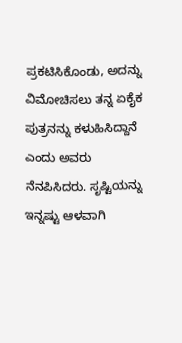ಪ್ರಕಟಿಸಿಕೊಂಡು, ಅದನ್ನು ವಿಮೋಚಿಸಲು ತನ್ನ ಏಕೈಕ ಪುತ್ರನನ್ನು ಕಳುಹಿಸಿದ್ದಾನೆ ಎಂದು ಅವರು ನೆನಪಿಸಿದರು. ಸೃಷ್ಟಿಯನ್ನು ಇನ್ನಷ್ಟು ಆಳವಾಗಿ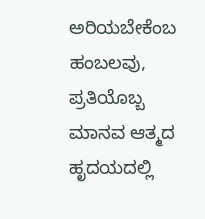ಅರಿಯಬೇಕೆಂಬ ಹಂಬಲವು, ಪ್ರತಿಯೊಬ್ಬ ಮಾನವ ಆತ್ಮದ ಹೃದಯದಲ್ಲಿ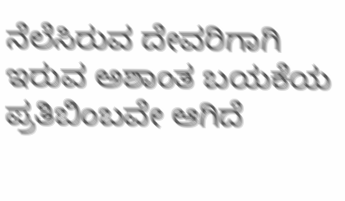ನೆಲೆಸಿರುವ ದೇವರಿಗಾಗಿ ಇರುವ ಅಶಾಂತ ಬಯಕೆಯ ಪ್ರತಿಬಿಂಬವೇ ಆಗಿದೆ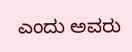ಎಂದು ಅವರು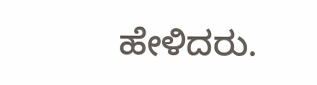ಹೇಳಿದರು.